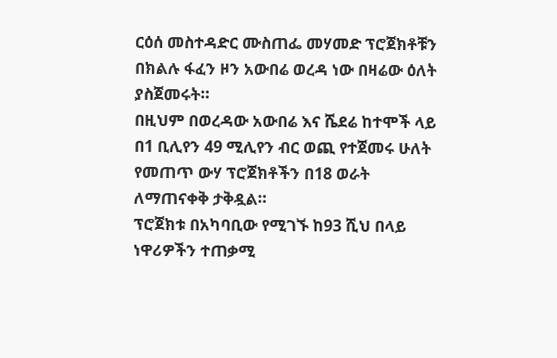ርዕሰ መስተዳድር ሙስጠፌ መሃመድ ፕሮጀክቶቹን በክልሉ ፋፈን ዞን አውበሬ ወረዳ ነው በዛሬው ዕለት ያስጀመሩት።
በዚህም በወረዳው አውበሬ እና ሼደሬ ከተሞች ላይ በ1 ቢሊየን 49 ሚሊየን ብር ወጪ የተጀመሩ ሁለት የመጠጥ ውሃ ፕሮጀክቶችን በ18 ወራት ለማጠናቀቅ ታቅዷል።
ፕሮጀክቱ በአካባቢው የሚገኙ ከ93 ሺህ በላይ ነዋሪዎችን ተጠቃሚ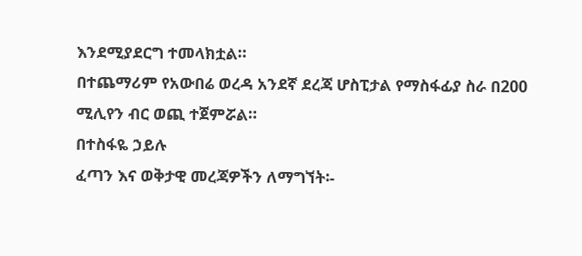እንደሚያደርግ ተመላክቷል።
በተጨማሪም የአውበሬ ወረዳ አንደኛ ደረጃ ሆስፒታል የማስፋፊያ ስራ በ200 ሚሊየን ብር ወጪ ተጀምሯል።
በተስፋዬ ኃይሉ
ፈጣን እና ወቅታዊ መረጃዎችን ለማግኘት፡-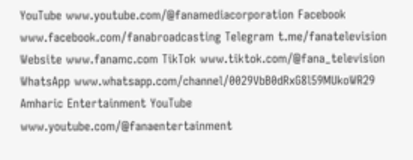YouTube www.youtube.com/@fanamediacorporation Facebook www.facebook.com/fanabroadcasting Telegram t.me/fanatelevision Website www.fanamc.com TikTok www.tiktok.com/@fana_television WhatsApp www.whatsapp.com/channel/0029VbB0dRxG8l59MUkoWR29 Amharic Entertainment YouTube www.youtube.com/@fanaentertainment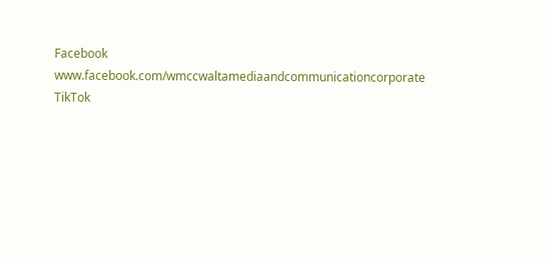Facebook www.facebook.com/wmccwaltamediaandcommunicationcorporate TikTok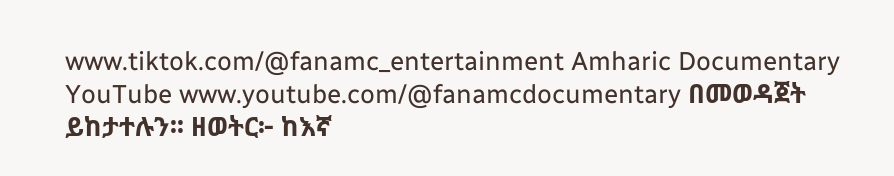www.tiktok.com/@fanamc_entertainment Amharic Documentary YouTube www.youtube.com/@fanamcdocumentary በመወዳጀት ይከታተሉን፡፡ ዘወትር፦ ከእኛ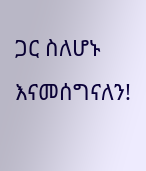ጋር ስለሆኑ እናመሰግናለን!